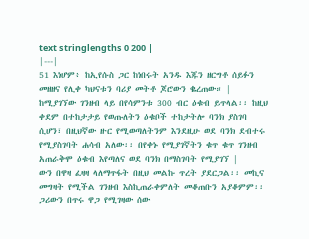text stringlengths 0 200 |
|---|
51 እነሆም፥ ከኢየሱስ ጋር ከነበሩት አንዱ እጁን ዘርግቶ ሰይፉን መዘዘና የሊቀ ካህናቱን ባሪያ መትቶ ጆሮውን ቈረጠው። |
ከሚያገኘው ገንዘብ ላይ በየሳምንቱ 300 ብር ዕቁብ ይጥላል፡፡ ከዚህ ቀደም በተከታታይ የወጡለትን ዕቁቦች ተከታትሎ ባንክ ያስገባ ሲሆን፣ በዚህኛው ዙር የሚወጣለትንም እንደዚሁ ወደ ባንክ ደብተሩ የሚያስገባት ሐሳብ አለው፡፡ በየቀኑ የሚያገኛትን ቁጥ ቁጥ ገንዘብ አጠራቅሞ ዕቁብ እየጣለና ወደ ባንክ በማስገባት የሚያገኘ |
ውን በዋዛ ፈዛዛ ላለማጥፋት በዚህ መልኩ ጥረት ያደርጋል፡፡ መኪና መግዛት የሚችል ገንዘብ እስኪጠራቀምለት መቆጠቡን አያቆምም፡፡ ጋሪውን በጥሩ ዋጋ የሚገዛው ሰው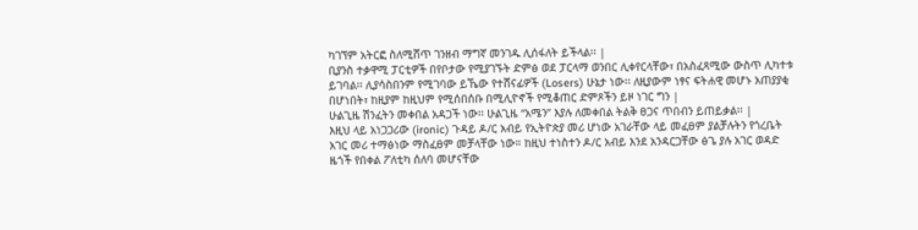ካገኘም አትርፎ ስለሚሸጥ ገንዘብ ማግኛ መንገዱ ሊሰፋለት ይችላል፡፡ |
ቢያንስ ተቃዋሚ ፓርቲዎች በየቦታው የሚያገኙት ድምፅ ወደ ፓርላማ ወንበር ሊቀየርላቸው፣ በአስፈጻሚው ውስጥ ሊካተቱ ይገባል፡፡ ሊያሳስበንም የሚገባው ይኼው የተሸናፊዎች (Losers) ሁኔታ ነው፡፡ ለዚያውም ነፃና ፍትሐዊ መሆኑ አጠያያቂ በሆነበት፣ ከዚያም ከዚህም የሚሰበሰቡ በሚሊዮኖች የሚቆጠር ድምጾችን ይዞ ነገር ግን |
ሁልጊዜ ሽንፈትን መቀበል አዳጋች ነው፡፡ ሁልጊዜ “አሜን” እያሉ ለመቀበል ትልቅ ፀጋና ጥበብን ይጠይቃል፡፡ |
እዚህ ላይ አነጋጋሪው (ironic) ጉዳይ ዶ/ር አብይ የኢትዮጵያ መሪ ሆነው አገራቸው ላይ መፈፀም ያልቻሉትን የጎረቤት አገር መሪ ተማፅነው ማስፈፀም መቻላቸው ነው። ከዚህ ተነስተን ዶ/ር አብይ እንደ አንዳርጋቸው ፅጌ ያሉ አገር ወዳድ ዜጎች የበቀል ፖለቲካ ሰለባ መሆናቸው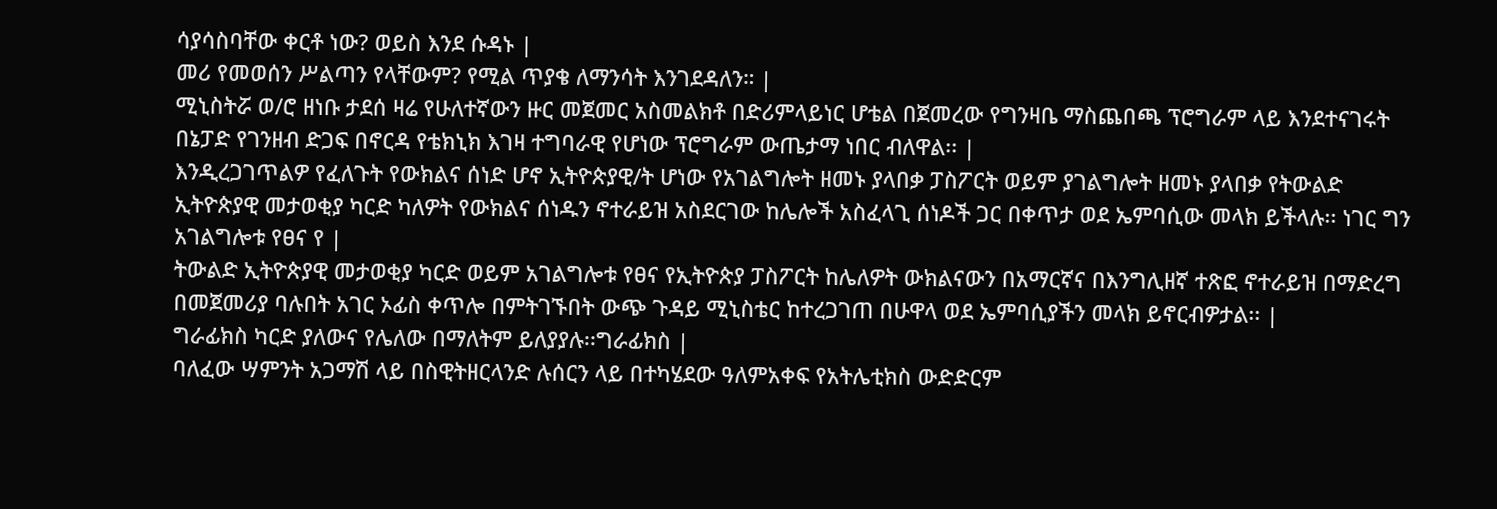ሳያሳስባቸው ቀርቶ ነው? ወይስ እንደ ሱዳኑ |
መሪ የመወሰን ሥልጣን የላቸውም? የሚል ጥያቄ ለማንሳት እንገደዳለን። |
ሚኒስትሯ ወ/ሮ ዘነቡ ታደሰ ዛሬ የሁለተኛውን ዙር መጀመር አስመልክቶ በድሪምላይነር ሆቴል በጀመረው የግንዛቤ ማስጨበጫ ፕሮግራም ላይ እንደተናገሩት በኔፓድ የገንዘብ ድጋፍ በኖርዳ የቴክኒክ እገዛ ተግባራዊ የሆነው ፕሮግራም ውጤታማ ነበር ብለዋል፡፡ |
እንዲረጋገጥልዎ የፈለጉት የውክልና ሰነድ ሆኖ ኢትዮጵያዊ/ት ሆነው የአገልግሎት ዘመኑ ያላበቃ ፓስፖርት ወይም ያገልግሎት ዘመኑ ያላበቃ የትውልድ ኢትዮጵያዊ መታወቂያ ካርድ ካለዎት የውክልና ሰነዱን ኖተራይዝ አስደርገው ከሌሎች አስፈላጊ ሰነዶች ጋር በቀጥታ ወደ ኤምባሲው መላክ ይችላሉ፡፡ ነገር ግን አገልግሎቱ የፀና የ |
ትውልድ ኢትዮጵያዊ መታወቂያ ካርድ ወይም አገልግሎቱ የፀና የኢትዮጵያ ፓስፖርት ከሌለዎት ውክልናውን በአማርኛና በእንግሊዘኛ ተጽፎ ኖተራይዝ በማድረግ በመጀመሪያ ባሉበት አገር ኦፊስ ቀጥሎ በምትገኙበት ውጭ ጉዳይ ሚኒስቴር ከተረጋገጠ በሁዋላ ወደ ኤምባሲያችን መላክ ይኖርብዎታል፡፡ |
ግራፊክስ ካርድ ያለውና የሌለው በማለትም ይለያያሉ፡፡ግራፊክስ |
ባለፈው ሣምንት አጋማሽ ላይ በስዊትዘርላንድ ሉሰርን ላይ በተካሄደው ዓለምአቀፍ የአትሌቲክስ ውድድርም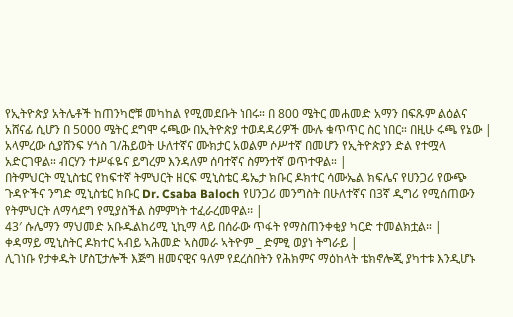የኢትዮጵያ አትሌቶች ከጠንካሮቹ መካከል የሚመደቡት ነበሩ። በ 800 ሜትር መሐመድ አማን በፍጹም ልዕልና አሸናፊ ሲሆን በ 5000 ሜትር ደግሞ ሩጫው በኢትዮጵያ ተወዳዳሪዎች ሙሉ ቁጥጥር ስር ነበር። በዚሁ ሩጫ የኔው |
አላምረው ሲያሸንፍ ሃጎስ ገ/ሕይወት ሁለተኛና ሙክታር አወልም ሶሥተኛ በመሆን የኢትዮጵያን ድል የተሟላ አድርገዋል። ብርሃን ተሥፋዬና ይግረም እንዳለም ሰባተኛና ስምንተኛ ወጥተዋል። |
በትምህርት ሚኒስቴር የከፍተኛ ትምህርት ዘርፍ ሚኒስቴር ዴኤታ ክቡር ዶክተር ሳሙኤል ክፍሌና የሀንጋሪ የውጭ ጉዳዮችና ንግድ ሚኒስቴር ክቡር Dr. Csaba Baloch የሀንጋሪ መንግስት በሁለተኛና በ3ኛ ዲግሪ የሚሰጠውን የትምህርት ለማሳደግ የሚያስችል ስምምነት ተፈራረመዋል፡፡ |
43′ ሱሌማን ማህመድ አቡዱልከሪሚ ኒኪማ ላይ በሰራው ጥፋት የማስጠንቀቂያ ካርድ ተመልክቷል። |
ቀዳማይ ሚኒስትር ዶክተር ኣብይ ኣሕመድ ኣስመራ ኣትዮም _ ድምፂ ወያነ ትግራይ |
ሊገነቡ የታቀዱት ሆስፒታሎች እጅግ ዘመናዊና ዓለም የደረሰበትን የሕክምና ማዕከላት ቴክኖሎጂ ያካተቱ እንዲሆኑ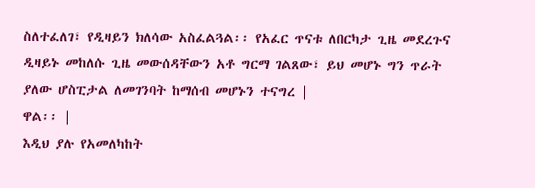ስለተፈለገ፣ የዲዛይን ክለሳው አስፈልጓል፡፡ የአፈር ጥናቱ ለበርካታ ጊዜ መደረጉና ዲዛይኑ መከለሱ ጊዜ መውሰዳቸውን አቶ ግርማ ገልጸው፣ ይህ መሆኑ ግን ጥራት ያለው ሆስፒታል ለመገንባት ከማሰብ መሆኑን ተናግረ |
ዋል፡፡ |
እዲህ ያሉ የአመለካከት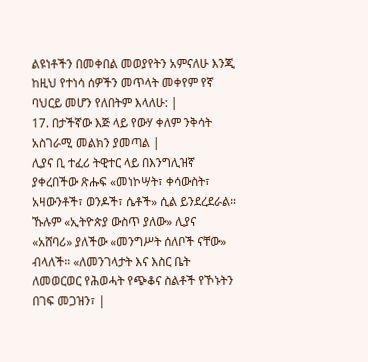ልዩነቶችን በመቀበል መወያየትን አምናለሁ እንጂ ከዚህ የተነሳ ሰዎችን መጥላት መቀየም የኛ ባህርይ መሆን የለበትም እላለሁ: |
17. በታችኛው እጅ ላይ የውሃ ቀለም ንቅሳት አስገራሚ መልክን ያመጣል |
ሊያና ቢ ተፈሪ ትዊተር ላይ በእንግሊዝኛ ያቀረበችው ጽሑፍ «መነኮሣት፣ ቀሳውስት፣ አዛውንቶች፣ ወንዶች፣ ሴቶች» ሲል ይንደረደራል። ኹሉም «ኢትዮጵያ ውስጥ ያለው» ሊያና «አሸባሪ» ያለችው «መንግሥት ሰለቦች ናቸው» ብላለች። «ለመንገላታት እና እስር ቤት ለመወርወር የሕወሓት የጭቆና ስልቶች የኾኑትን በገፍ መጋዝን፣ |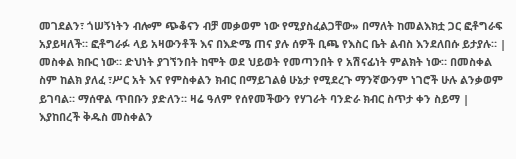መገደልን፣ ጎሠኝነትን ብሎም ጭቆናን ብቻ መቃወም ነው የሚያስፈልጋቸው» በማለት ከመልእክቷ ጋር ፎቶግራፍ አያይዛለች። ፎቶግራፉ ላይ አዛውንቶች እና በእድሜ ጠና ያሉ ሰዎች ቢጫ የእስር ቤት ልብስ እንደለበሱ ይታያሉ። |
መስቀል ክቡር ነው። ድህነት ያገኘንበት ከሞት ወደ ህይወት የመጣንበት የ አሽናፊነት ምልክት ነው። በመስቀል ስም ከልክ ያለፈ ፣ሥር አት እና የምስቀልን ክብር በማይገልፅ ሁኔታ የሚደረጉ ማንኛውንም ነገሮች ሁሉ ልንቃወም ይገባል። ማሰዋል ጥበቡን ያድለን። ዛሬ ዓለም የሰየመችውን የሃገራት ባንድራ ክብር ስጥታ ቀን ስይማ |
እያከበረች ቅዱስ መስቀልን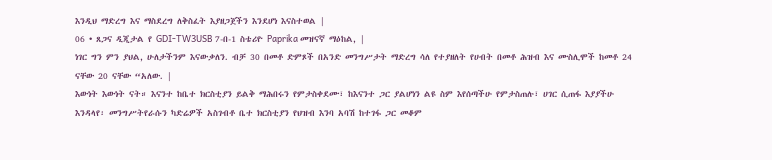እንዲህ ማድረግ እና ማስደረግ ለቅስፈት እያዘጋጀችን እንደሆነ እናስተወል |
06 • ጸጋና ዲጂታል የ GDI-TW3USB 7-በ-1 ስቴሪዮ Paprika መዝናኛ ማዕከል, |
ነገር ግን ምን ያህል, ሁለታችንም እናውቃለን. ብቻ 30 በመቶ ድምጾች በአንድ መንግሥታት ማድረግ ሳለ የተያዘለት የሀብት በመቶ ሕዝብ እና ሙስሊሞች ከመቶ 24 ናቸው 20 ናቸው “አለው. |
እውነት እውነት ናት። እናንተ ከቤተ ክርስቲያን ይልቅ ማሕበሩን የምታስቀደሙ፣ ከእናንተ ጋር ያልሆነን ልዩ ስም እየሰጣችሁ የምታስጠሉ፣ ሀገር ሲጠፋ እያያችሁ እንዳላየ፡ መንግሥትየራሱን ካድሬዎች አስገብቶ ቤተ ክርስቲያን የህዝብ እንባ አባሽ ከተገፋ ጋር መቆም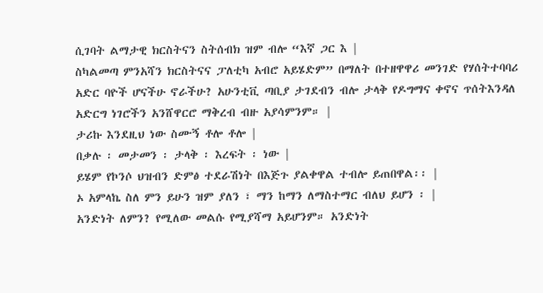ሲገባት ልማታዊ ክርስትናን ስትሰብክ ዝም ብሎ “እኛ ጋር እ |
ስካልመጣ ምንአሻን ክርስትናና ፓለቲካ አብሮ አይሄድም” በማለት በተዘዋዋሪ መንገድ የሃሰትተባባሪ አድር ባዮች ሆናችሁ ኖራችሁ? አሁንቲቪ ጣቢያ ታገደብን ብሎ ታላቅ የዶግማና ቀኖና ጥሰትእንዳለ አድርግ ነገሮችን አንሸዋርሮ ማቅረብ ብዙ አያሳምንም። |
ታሪኩ እንደዚህ ነው ስሙኝ ቶሎ ቶሎ |
በቃሉ ፡ መታመን ፡ ታላቅ ፡ እረፍት ፡ ነው |
ይሄም የኮንሶ ህዝብን ድምፅ ተደራሽነት በእጅጉ ያልቀዋል ተብሎ ይጠበዋል፡፡ |
ኦ አምላኬ ስለ ምን ይሁን ዝም ያለን ፣ ማን ከማን ለማስተማር ብለህ ይሆን ፡ |
አንድነት ለምን? የሚለው መልሱ የሚያሻማ አይሆንም። አንድነት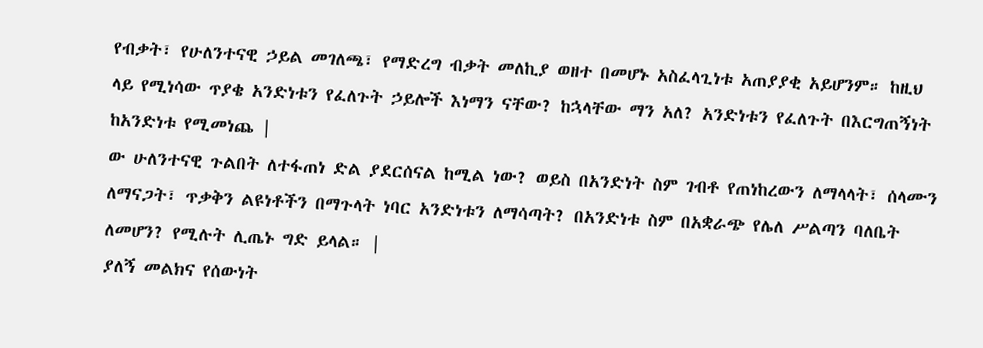የብቃት፣ የሁለንተናዊ ኃይል መገለጫ፣ የማድረግ ብቃት መለኪያ ወዘተ በመሆኑ አስፈላጊነቱ አጠያያቂ አይሆንም። ከዚህ ላይ የሚነሳው ጥያቄ አንድነቱን የፈለጉት ኃይሎች እነማን ናቸው? ከኋላቸው ማን አለ? አንድነቱን የፈለጉት በእርግጠኝነት ከአንድነቱ የሚመነጨ |
ው ሁለንተናዊ ጉልበት ለተፋጠነ ድል ያደርሰናል ከሚል ነው? ወይስ በአንድነት ስም ገብቶ የጠነከረውን ለማላላት፣ ሰላሙን ለማናጋት፣ ጥቃቅን ልዩነቶችን በማጉላት ነባር አንድነቱን ለማሳጣት? በአንድነቱ ስም በአቋራጭ የሌለ ሥልጣን ባለቤት ለመሆን? የሚሉት ሊጤኑ ግድ ይላል። |
ያለኝ መልክና የሰውነት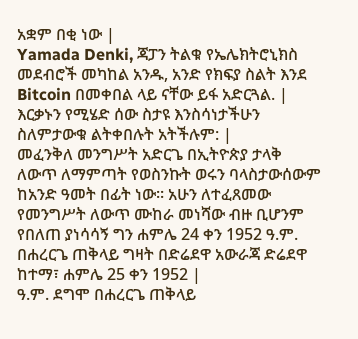አቋም በቂ ነው |
Yamada Denki, ጃፓን ትልቁ የኤሌክትሮኒክስ መደብሮች መካከል አንዱ, አንድ የክፍያ ስልት እንደ Bitcoin በመቀበል ላይ ናቸው ይፋ አድርጓል. |
እርቃኑን የሚሄድ ሰው ስታዩ እንስሳነታችሁን ስለምታውቁ ልትቀበሉት አትችሉም: |
መፈንቅለ መንግሥት አድርጌ በኢትዮጵያ ታላቅ ለውጥ ለማምጣት የወስንኩት ወሩን ባላስታውሰውም ከአንድ ዓመት በፊት ነው፡፡ አሁን ለተፈጸመው የመንግሥት ለውጥ ሙከራ መነሻው ብዙ ቢሆንም የበለጠ ያነሳሳኝ ግን ሐምሌ 24 ቀን 1952 ዓ.ም. በሐረርጌ ጠቅላይ ግዛት በድሬደዋ አውራጃ ድሬደዋ ከተማ፣ ሐምሌ 25 ቀን 1952 |
ዓ.ም. ደግሞ በሐረርጌ ጠቅላይ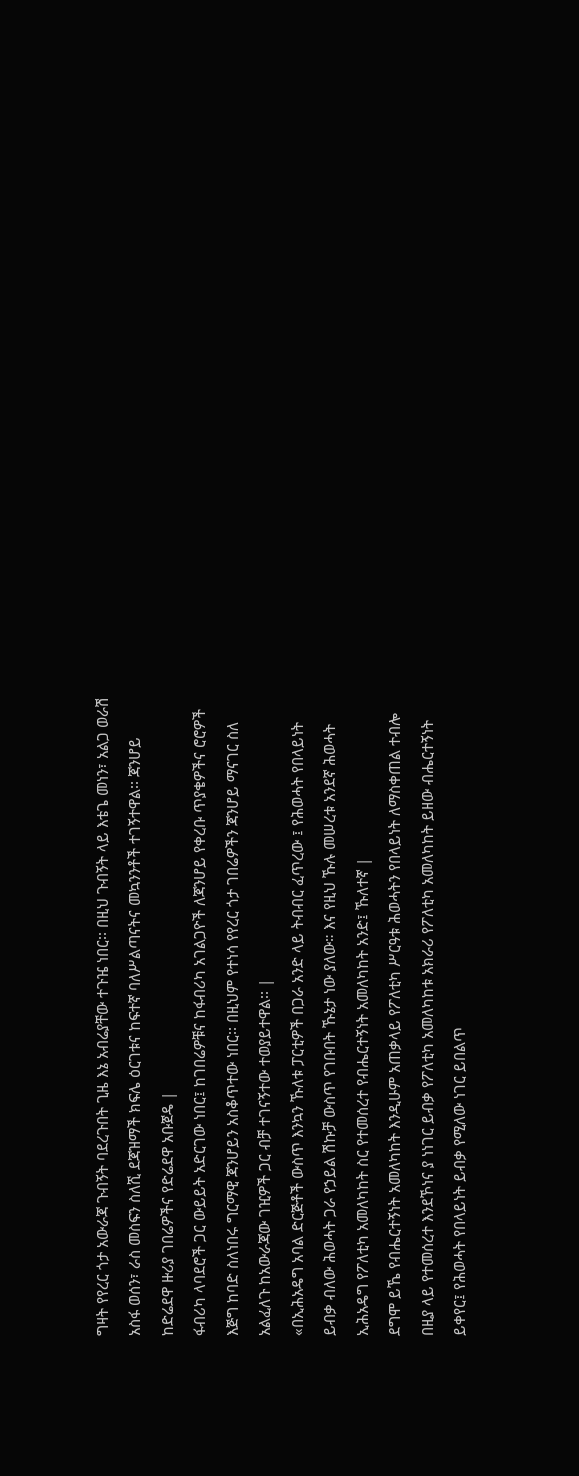ግዛት የየረር ጎታ አውራጃ ጉብኝት ባደረጉበት ጊዜ እኔ አብሬያቸው ተጉዤ ነበር፡፡ በዚህ ጉብኝት ላይ እቴጌ መነን፣ አልጋ ወራሽ አስፋ ወሰን፣ ራስ መስፍን ስለሺ ደጃዝማች ክፍሌ ዕርገቱና ከፍተኛ ባለሥልጣናትና መኳንንቶች ተገኝተዋል፡፡ ጃንሆይ ከድሬደዋ ዙሪያ ገበሬዎችና የድሬደዋ አቡጀዴ |
ፋብሪካ ላባደሮች ጋር ውይይት አድርገው ነበር፤ ከገበሬዎቹና ከፋብሪካ አገልጋዮች ለጃንሆይ የቀረቡ ጥያቄዎችና ሮሮዎች እጅግ ከባድ ስለነበሩ ግርማዊ ጃንሆይን አስቆጥተው ነበር፡፡ በዚህም የተነሳ የየረር ጎታ ገበሬዎችን ጃንሆይ ማናገር ስለ አልፈለጉ ከአውራጃው ገዢዎች ጋር ብቻ ተገናኝተው ተወያይተዋል፡፡ |
«በኢሕአዴግ አባል ድርጅቶች ውስጥ እንኳን ኹለቱ ፓርቲዎች በጋራ አንድ ላይ ትብብር ፈጥረው ፤ የሕወሓት የበላይነት ይብቃ ብለው ሕወሓት ጋራ የኃይል ሽኩቻ ውስጥ የገቡበት ኹኔታ ነው ያለው። እና የዚህ ኹሉ መሠረቱ አንደኛ ሕወሓት ኢሕአዴግ የፖለቲካ አመለካከት ስር የተመሰረተ የብሔርተኝነት አመለካከት አንድ፤ ኹለተኛ |
ደግሞ ይኼ የብሔርተኝነት አመለካከት እንዲሁም አጠቃላይ የፖለቲካ ሥርዓቱ ሕወሓትን የበላይነት ለማስቀጠል ተብሎ በዚያ ላይ የተመሰረተ እንደኾነና ያ ነነገር ይብቃ የፖለቲካ አመለካከቱ አክራሪ የፖለቲካ አመለካከት ይዘው ብሔርተኝነት ይቀየር፤ የሕወሓት የበላይነት ይብቃ የሚለው ነገር ይበልጥ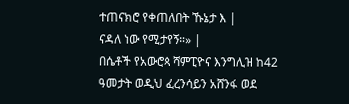ተጠናክሮ የቀጠለበት ኹኔታ እ |
ናዳለ ነው የሚታየኝ።» |
በሴቶች የአውሮጳ ሻምፒዮና እንግሊዝ ከ42 ዓመታት ወዲህ ፈረንሳይን አሸንፋ ወደ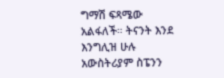ግማሽ ፍጻሜው አልፋለች። ትናንት እንደ እንግሊዝ ሁሉ አውስትሪያም ስፔንን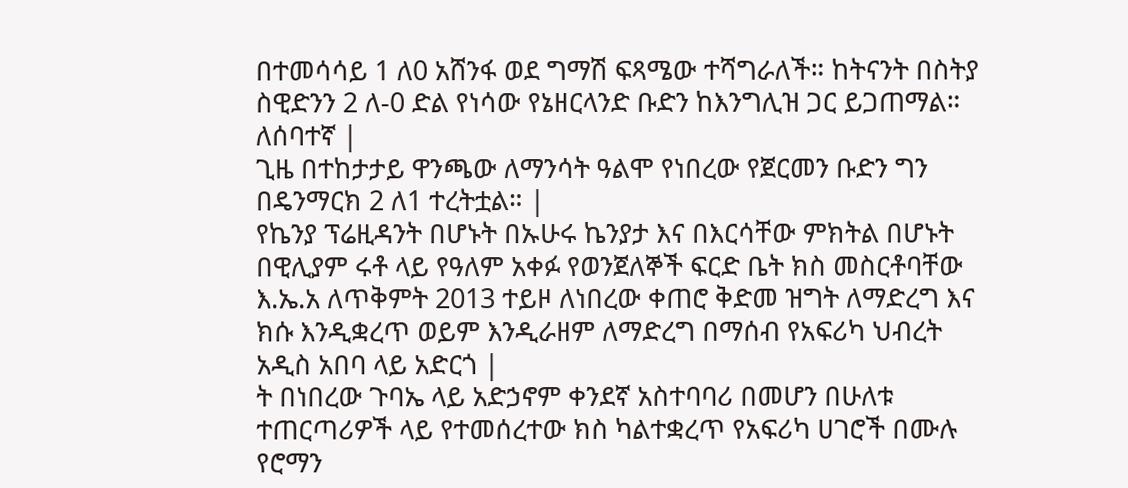በተመሳሳይ 1 ለ0 አሸንፋ ወደ ግማሽ ፍጻሜው ተሻግራለች። ከትናንት በስትያ ስዊድንን 2 ለ-0 ድል የነሳው የኔዘርላንድ ቡድን ከእንግሊዝ ጋር ይጋጠማል። ለሰባተኛ |
ጊዜ በተከታታይ ዋንጫው ለማንሳት ዓልሞ የነበረው የጀርመን ቡድን ግን በዴንማርክ 2 ለ1 ተረትቷል። |
የኬንያ ፕሬዚዳንት በሆኑት በኡሁሩ ኬንያታ እና በእርሳቸው ምክትል በሆኑት በዊሊያም ሩቶ ላይ የዓለም አቀፉ የወንጀለኞች ፍርድ ቤት ክስ መስርቶባቸው እ.ኤ.አ ለጥቅምት 2013 ተይዞ ለነበረው ቀጠሮ ቅድመ ዝግት ለማድረግ እና ክሱ እንዲቋረጥ ወይም እንዲራዘም ለማድረግ በማሰብ የአፍሪካ ህብረት አዲስ አበባ ላይ አድርጎ |
ት በነበረው ጉባኤ ላይ አድኃኖም ቀንደኛ አስተባባሪ በመሆን በሁለቱ ተጠርጣሪዎች ላይ የተመሰረተው ክስ ካልተቋረጥ የአፍሪካ ሀገሮች በሙሉ የሮማን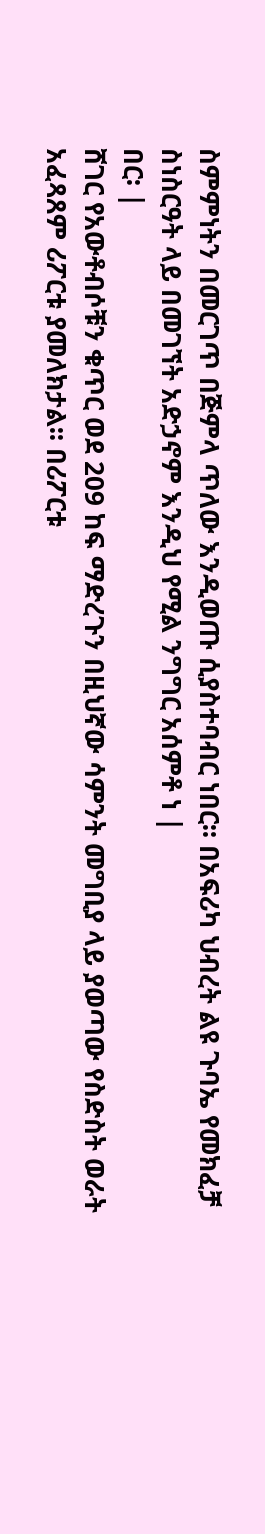ስምምነትን በመርገጥ በጅምላ ጥለው እንዲወጡ ሲያስተባብር ነበር፡፡ በአፍሪካ ህብረት ልዩ ጉባኤ የመክፈቻ ስነስርዓት ላይ በመገኘት አድኃኖም እንዲህ የሚል ንግግር አሰምቶ ነ |
በር፡ |
ሸገር የአውቶብሶቹን ቁጥር ወደ 209 ከፍ ማድረጉን በዚህኛው ሳምንት መግቢያ ላይ ያወጣው የስድስት ወራት አፈጻጸም ሪፖርቱ ያመለክታል፡፡ በሪፖርቱ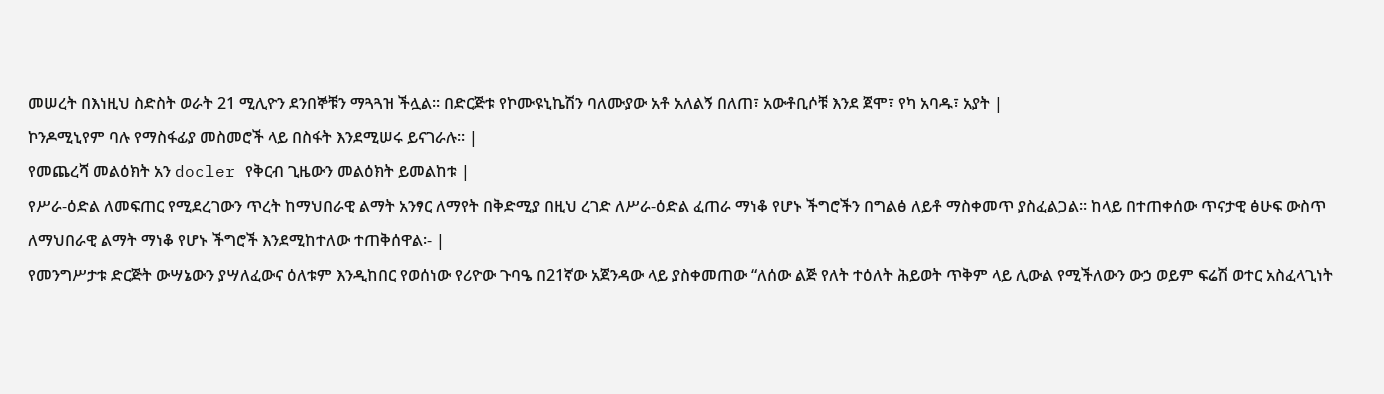መሠረት በእነዚህ ስድስት ወራት 21 ሚሊዮን ደንበኞቹን ማጓጓዝ ችሏል፡፡ በድርጅቱ የኮሙዩኒኬሽን ባለሙያው አቶ አለልኝ በለጠ፣ አውቶቢሶቹ እንደ ጀሞ፣ የካ አባዱ፣ አያት |
ኮንዶሚኒየም ባሉ የማስፋፊያ መስመሮች ላይ በስፋት እንደሚሠሩ ይናገራሉ፡፡ |
የመጨረሻ መልዕክት አን docler የቅርብ ጊዜውን መልዕክት ይመልከቱ |
የሥራ-ዕድል ለመፍጠር የሚደረገውን ጥረት ከማህበራዊ ልማት አንፃር ለማየት በቅድሚያ በዚህ ረገድ ለሥራ-ዕድል ፈጠራ ማነቆ የሆኑ ችግሮችን በግልፅ ለይቶ ማስቀመጥ ያስፈልጋል። ከላይ በተጠቀሰው ጥናታዊ ፅሁፍ ውስጥ ለማህበራዊ ልማት ማነቆ የሆኑ ችግሮች እንደሚከተለው ተጠቅሰዋል፡- |
የመንግሥታቱ ድርጅት ውሣኔውን ያሣለፈውና ዕለቱም እንዲከበር የወሰነው የሪዮው ጉባዔ በ21ኛው አጀንዳው ላይ ያስቀመጠው “ለሰው ልጅ የለት ተዕለት ሕይወት ጥቅም ላይ ሊውል የሚችለውን ውኃ ወይም ፍሬሽ ወተር አስፈላጊነት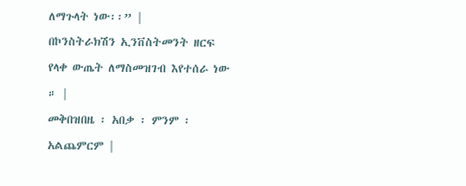ለማጉላት ነው፡፡” |
በኮንስትራክሽን ኢንቨስትመንት ዘርፍ የላቀ ውጤት ለማስመዝገብ እየተሰራ ነው ። |
መቅበዝበዜ ፡ አበቃ ፡ ምንም ፡ አልጨምርም |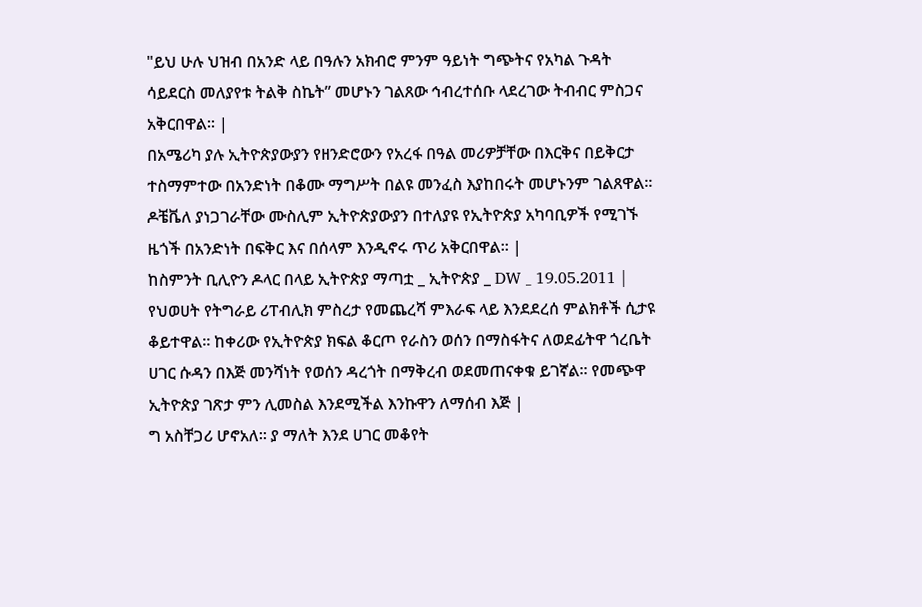"ይህ ሁሉ ህዝብ በአንድ ላይ በዓሉን አክብሮ ምንም ዓይነት ግጭትና የአካል ጉዳት ሳይደርስ መለያየቱ ትልቅ ስኬት” መሆኑን ገልጸው ኅብረተሰቡ ላደረገው ትብብር ምስጋና አቅርበዋል፡፡ |
በአሜሪካ ያሉ ኢትዮጵያውያን የዘንድሮውን የአረፋ በዓል መሪዎቻቸው በእርቅና በይቅርታ ተስማምተው በአንድነት በቆሙ ማግሥት በልዩ መንፈስ እያከበሩት መሆኑንም ገልጸዋል። ዶቼቬለ ያነጋገራቸው ሙስሊም ኢትዮጵያውያን በተለያዩ የኢትዮጵያ አካባቢዎች የሚገኙ ዜጎች በአንድነት በፍቅር እና በሰላም እንዲኖሩ ጥሪ አቅርበዋል። |
ከስምንት ቢሊዮን ዶላር በላይ ኢትዮጵያ ማጣቷ _ ኢትዮጵያ _ DW _ 19.05.2011 |
የህወሀት የትግራይ ሪፐብሊክ ምስረታ የመጨረሻ ምእራፍ ላይ እንደደረሰ ምልክቶች ሲታዩ ቆይተዋል። ከቀሪው የኢትዮጵያ ክፍል ቆርጦ የራስን ወሰን በማስፋትና ለወደፊትዋ ጎረቤት ሀገር ሱዳን በእጅ መንሻነት የወሰን ዳረጎት በማቅረብ ወደመጠናቀቁ ይገኛል። የመጭዋ ኢትዮጵያ ገጽታ ምን ሊመስል እንደሚችል እንኩዋን ለማሰብ እጅ |
ግ አስቸጋሪ ሆኖአለ። ያ ማለት እንደ ሀገር መቆየት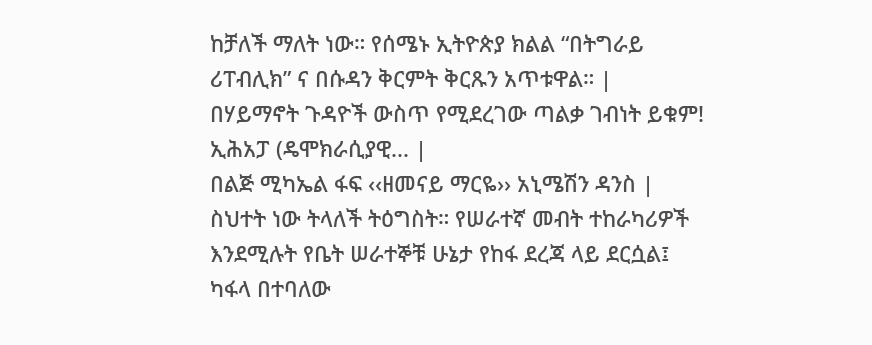ከቻለች ማለት ነው። የሰሜኑ ኢትዮጵያ ክልል “በትግራይ ሪፐብሊክ” ና በሱዳን ቅርምት ቅርጹን አጥቱዋል። |
በሃይማኖት ጉዳዮች ውስጥ የሚደረገው ጣልቃ ገብነት ይቁም! ኢሕአፓ (ዴሞክራሲያዊ... |
በልጅ ሚካኤል ፋፍ ‹‹ዘመናይ ማርዬ›› አኒሜሽን ዳንስ |
ስህተት ነው ትላለች ትዕግስት። የሠራተኛ መብት ተከራካሪዎች እንደሚሉት የቤት ሠራተኞቹ ሁኔታ የከፋ ደረጃ ላይ ደርሷል፤ ካፋላ በተባለው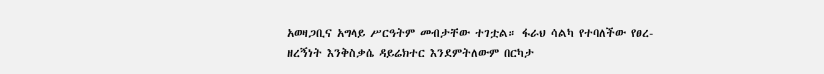አወዛጋቢና አግላይ ሥርዓትም መብታቸው ተገቷል። ፋራህ ሳልካ የተባለችው የፀረ- ዘረኝነት እንቅስቃሴ ዳይሬክተር እንደምትለውም በርካታ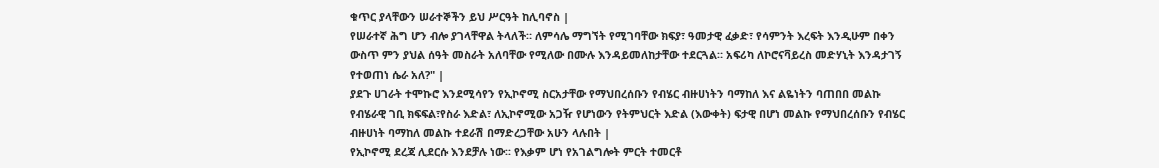ቁጥር ያላቸውን ሠራተኞችን ይህ ሥርዓት ከሊባኖስ |
የሠራተኛ ሕግ ሆን ብሎ ያገላቸዋል ትላለች። ለምሳሌ ማግኘት የሚገባቸው ክፍያ፣ ዓመታዊ ፈቃድ፣ የሳምንት እረፍት እንዲሁም በቀን ውስጥ ምን ያህል ሰዓት መስራት አለባቸው የሚለው በሙሉ እንዳይመለከታቸው ተደርጓል። አፍሪካ ለኮሮናቫይረስ መድሃኒት እንዳታገኝ የተወጠነ ሴራ አለ?" |
ያደጉ ሀገራት ተሞኩሮ እንደሚሳየን የኢኮኖሚ ስርአታቸው የማህበረሰቡን የብሄር ብዙሀነትን ባማከለ እና ልዬነትን ባጠበበ መልኩ የብሄራዊ ገቢ ክፍፍል፣የስራ እድል፣ ለኢኮኖሚው አጋዥ የሆነውን የትምህርት እድል (እውቀት) ፍታዊ በሆነ መልኩ የማህበረሰቡን የብሄር ብዙሀነት ባማከለ መልኩ ተደራሽ በማድረጋቸው አሁን ላሉበት |
የኢኮኖሚ ደረጃ ሊደርሱ እንደቻሉ ነው፡፡ የእቃም ሆነ የአገልግሎት ምርት ተመርቶ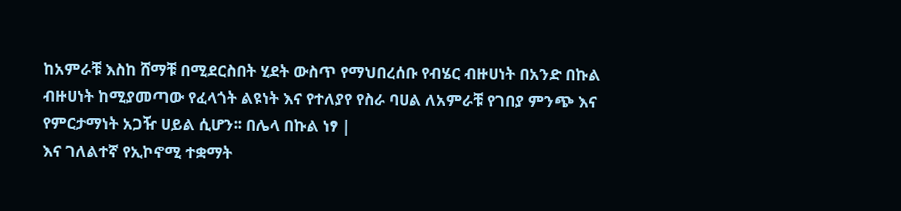ከአምራቹ እስከ ሸማቹ በሚደርስበት ሂደት ውስጥ የማህበረሰቡ የብሄር ብዙሀነት በአንድ በኩል ብዙሀነት ከሚያመጣው የፈላጎት ልዩነት እና የተለያየ የስራ ባሀል ለአምራቹ የገበያ ምንጭ እና የምርታማነት አጋዥ ሀይል ሲሆን፡፡ በሌላ በኩል ነፃ |
እና ገለልተኛ የኢኮኖሚ ተቋማት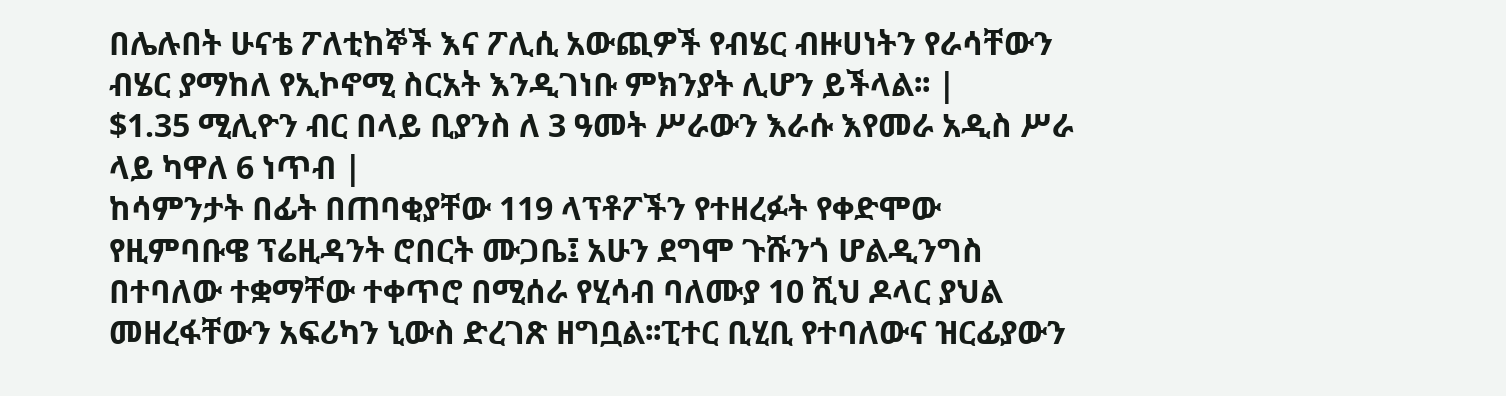በሌሉበት ሁናቴ ፖለቲከኞች እና ፖሊሲ አውጪዎች የብሄር ብዙሀነትን የራሳቸውን ብሄር ያማከለ የኢኮኖሚ ስርአት እንዲገነቡ ምክንያት ሊሆን ይችላል፡፡ |
$1.35 ሚሊዮን ብር በላይ ቢያንስ ለ 3 ዓመት ሥራውን እራሱ እየመራ አዲስ ሥራ ላይ ካዋለ 6 ነጥብ |
ከሳምንታት በፊት በጠባቂያቸው 119 ላፕቶፖችን የተዘረፉት የቀድሞው የዚምባቡዌ ፕሬዚዳንት ሮበርት ሙጋቤ፤ አሁን ደግሞ ጉሹንጎ ሆልዲንግስ በተባለው ተቋማቸው ተቀጥሮ በሚሰራ የሂሳብ ባለሙያ 10 ሺህ ዶላር ያህል መዘረፋቸውን አፍሪካን ኒውስ ድረገጽ ዘግቧል፡፡ፒተር ቢሂቢ የተባለውና ዝርፊያውን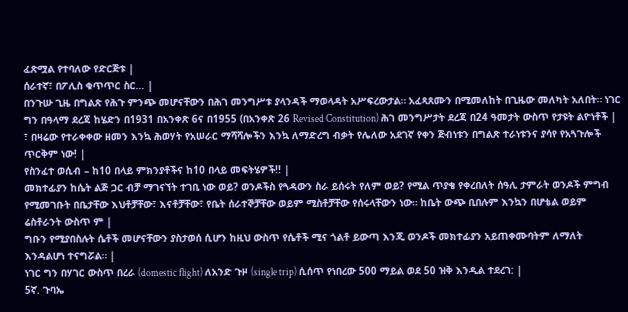ፈጽሟል የተባለው የድርጅቱ |
ሰራተኛ፣ በፖሊስ ቁጥጥር ስር… |
በንጉሡ ጊዜ በግልጽ የሕጉ ምንጭ መሆናቸውን በሕገ መንግሥቱ ያላንዳች ማወላዳት አሥፍረውታል። አፈጻጸሙን በሚመለከት በጊዜው መለካት አለበት። ነገር ግን በዓላማ ደረጃ ከሄድን በ1931 በአንቀጽ 6ና በ1955 (በአንቀጽ 26 Revised Constitution) ሕገ መንግሥታት ደረጃ በ24 ዓመታት ውስጥ የታዩት ልዮነቶች |
፣ በዛሬው የተራቀቀው ዘመን እንኳ ሕወሃት የአሠራር ማሻሻሎችን እንኳ ለማድረግ ብቃት የሌለው አደገኛ የቀን ጅብነቱን በግልጽ ተራነቱንና ያሳየ የአጓጉሎች ጥርቅም ነው! |
የስንፈተ ወሲብ – ከ10 በላይ ምክንያቶችና ከ10 በላይ መፍትሄዎች!! |
መክተፊያን ከሴት ልጅ ጋር ብቻ ማገናኘት ተገቢ ነው ወይ? ወንዶችስ የጓዳውን ስራ ይሰሩት የለም ወይ? የሚል ጥያቄ የቀረበለት ሰዓሊ ታምራት ወንዶች ምግብ የሚመገቡት በቤታቸው እህቶቻቸው፣ እናቶቻቸው፣ የቤት ሰራተኞቻቸው ወይም ሚስቶቻቸው የሰሩላቸውን ነው። ከቤት ውጭ ቢበሉም እንኳን በሆቴል ወይም ሬስቶራንት ውስጥ ም |
ግቡን የሚያበስሉት ሴቶች መሆናቸውን ያስታወሰ ሲሆን ከዚህ ውስጥ የሴቶች ሚና ጎልቶ ይውጣ እንጂ ወንዶች መክተፊያን አይጠቀሙባትም ለማለት እንዳልሆነ ተናግሯል። |
ነገር ግን በሃገር ውስጥ በረራ (domestic flight) ለአንድ ጉዞ (single trip) ሲሰጥ የነበረው 500 ማይል ወደ 50 ዝቅ እንዲል ተደረገ: |
5ኛ. ጉባኤ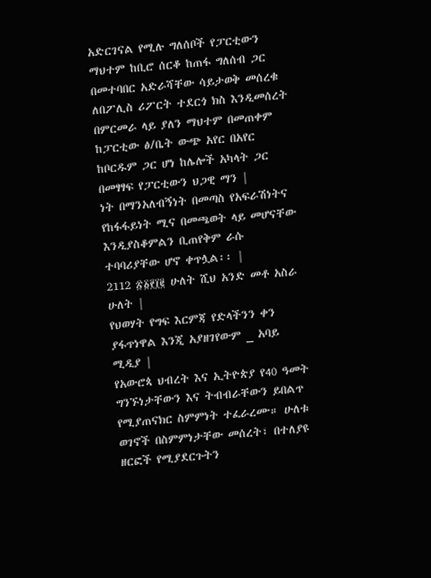አድርገናል የሚሉ ግለሰቦች የፓርቲውን ማህተም ከቢሮ ሰርቆ ከጠፋ ግለሰብ ጋር በመተባበር አድራሻቸው ሳይታወቅ መሰረቁ ለበፖሊስ ሪፖርት ተደርጎ ክስ እንዲመሰረት በምርመራ ላይ ያለን ማህተም በመጠቀም ከፓርቲው ፅ/ቤት ውጭ አየር በአየር ከቦርዱም ጋር ሆነ ከሌሎች አካላት ጋር በመፃፃፍ የፓርቲውን ህጋዊ ማን |
ነት በማንአለብኝነት በመጣስ የአፍራሽነትና የከፋፋይነት ሚና በመጫወት ላይ መሆናቸው እንዲያስቆምልን ቢጠየቅም ራሱ ተባባሪያቸው ሆኖ ቀጥሏል፡፡ |
2112 ፳፩፻፲፪ ሁለት ሺህ አንድ መቶ አስራ ሁለት |
የህወሃት የግፍ እርምጃ የድላችንን ቀን ያፋጥነዋል እንጂ አያዘገየውም _ አባይ ሚዲያ |
የአውሮጳ ህብረት እና ኢትዮጵያ የ40 ዓመት ግንኙነታቸውን እና ትብብራቸውን ይበልጥ የሚያጠናክር ስምምነት ተፈራረሙ። ሁለቱ ወገኖች በስምምነታቸው መሰረት፣ በተለያዩ ዘርፎች የሚያደርጉትን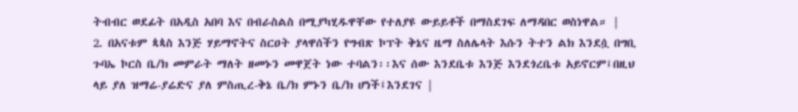ትብብር ወደፊት በአዲስ አበባ እና በብራስልስ በሚያካሂዱዋቸው የተለያዩ ውይይቶች በማስደገፍ ለማዳበር ወስነዋል። |
2. በአናቱም ጳጳስ እንጅ ሃይማኖትና ስርዐት ያላዋሰችን የግብጽ ኮፕት ቅኔና ዜማ ስለሌላት እሱን ትተን ልክ እንደሷ በግቢ ጉባኤ ኮርስ ቤ/ክ መምራት ማለት ዘመኑን መዋጀት ነው ተባልን፡፡እና ሰው እንደቤቱ እንጅ እንደጎረቤቱ አይኖርም፤በዚህ ላይ ያለ ዝማሬ-ያሬድና ያለ ምስጢረ-ቅኔ ቤ/ክ ምኑን ቤ/ክ ሆነች፤እንደገና |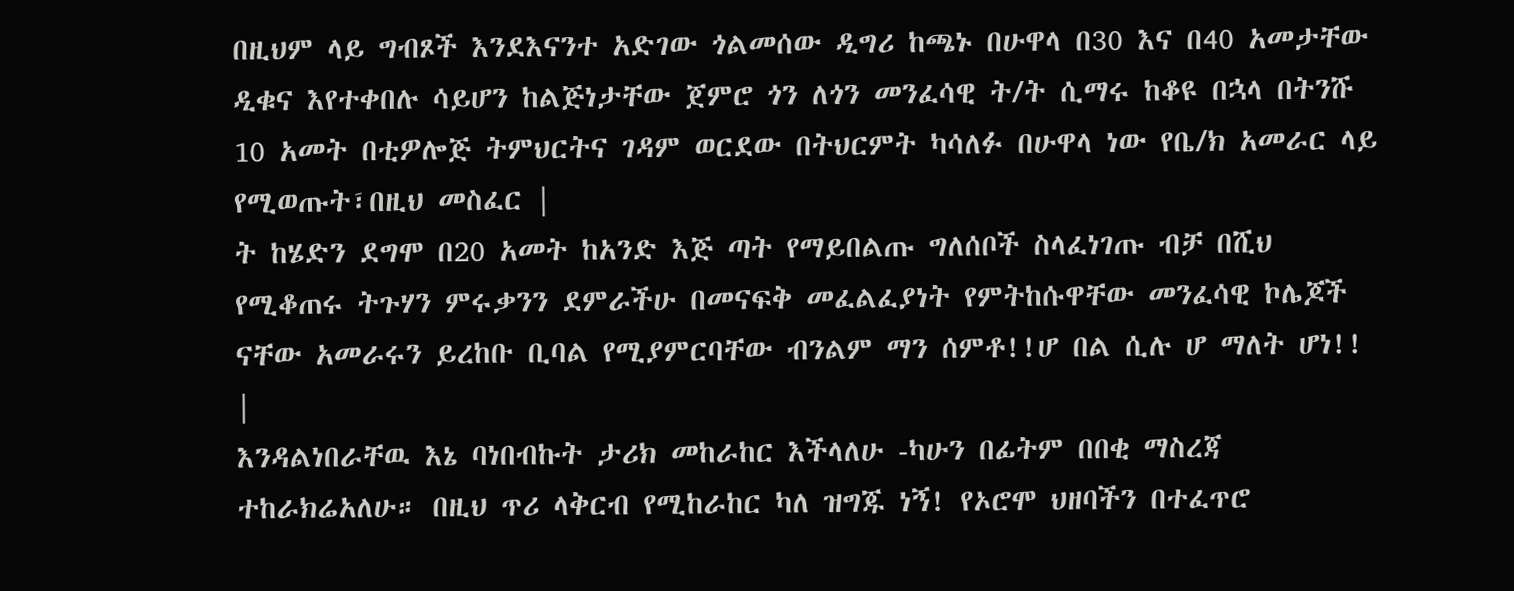በዚህም ላይ ግብጾች እንደእናንተ አድገው ጎልመሰው ዲግሪ ከጫኑ በሁዋላ በ30 እና በ40 አመታቸው ዲቁና እየተቀበሉ ሳይሆን ከልጅነታቸው ጀምሮ ጎን ለጎን መንፈሳዊ ት/ት ሲማሩ ከቆዩ በኋላ በትንሹ 10 አመት በቲዎሎጅ ትምህርትና ገዳም ወርደው በትህርምት ካሳለፉ በሁዋላ ነው የቤ/ክ አመራር ላይ የሚወጡት፣በዚህ መስፈር |
ት ከሄድን ደግሞ በ20 አመት ከአንድ እጅ ጣት የማይበልጡ ግለሰቦች ስላፈነገጡ ብቻ በሺህ የሚቆጠሩ ትጉሃን ምሩቃንን ደምራችሁ በመናፍቅ መፈልፈያነት የምትከሱዋቸው መንፈሳዊ ኮሌጆች ናቸው አመራሩን ይረከቡ ቢባል የሚያምርባቸው ብንልም ማን ሰምቶ!!ሆ በል ሲሉ ሆ ማለት ሆነ!! |
እንዳልነበራቸዉ እኔ ባነበብኩት ታሪክ መከራከር እችላለሁ -ካሁን በፊትም በበቂ ማስረጃ ተከራክሬአለሁ። በዚህ ጥሪ ላቅርብ የሚከራከር ካለ ዝግጁ ነኝ! የኦሮሞ ህዘባችን በተፈጥሮ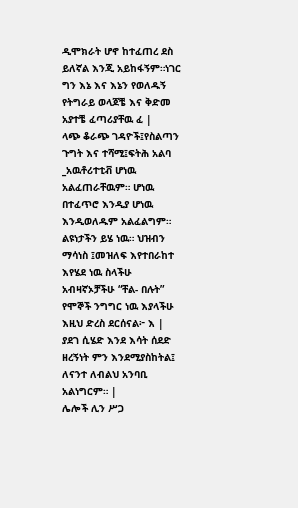ዲሞክራት ሆኖ ከተፈጠረ ደስ ይለኛል እንጂ አይከፋኝም።ነገር ግን እኔ እና እኔን የወለዱኝ የትግራይ ወላጆቼ እና ቅድመ አያተቼ ፈጣሪያቸዉ ፈ |
ላጭ ቆራጭ ገዳዮች፤የስልጣን ጉግት እና ተሻሚ፤ፍትሕ አልባ _አዉቶሪተቲቭ ሆነዉ አልፈጠራቸዉም። ሆነዉ በተፈጥሮ እንዲያ ሆነዉ እንዲወለዱም አልፈልግም። ልዩነታችን ይሄ ነዉ። ህዝብን ማሳነስ ፤መዝለፍ እየተበራከተ እየሄደ ነዉ ስላችሁ አብዛኛኦቻችሁ “ቸል- በሉት” የሞኞች ንግግር ነዉ እያላችሁ እዚህ ድረስ ደርሰናል፦ እ |
ያደገ ሲሄድ እንደ እሳት ሰደድ ዘረኝነት ምን እንደሚያስከትል፤ ለናንተ ለብልህ አንባቢ አልነግርም። |
ሌሎች ሊን ሥጋ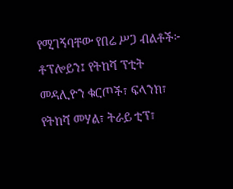የሚገኝባቸው የበሬ ሥጋ ብልቶች፦ ቶፕሎይን፤ የትከሻ ፕቲት መዳሊዮን ቁርጦች፣ ፍላንክ፣ የትከሻ መሃል፣ ትራይ ቲፕ፣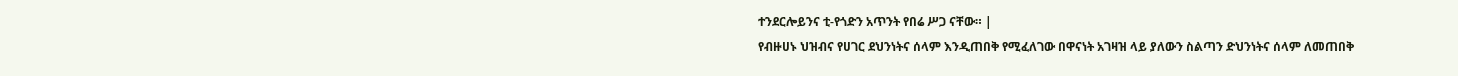ተንደርሎይንና ቲ-የጎድን አጥንት የበሬ ሥጋ ናቸው። |
የብዙሀኑ ህዝብና የሀገር ደህንነትና ሰላም እንዲጠበቅ የሚፈለገው በዋናነት አገዛዝ ላይ ያለውን ስልጣን ድህንነትና ሰላም ለመጠበቅ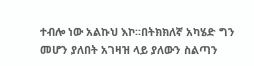ተብሎ ነው አልኩህ እኮ፡፡በትክክለኛ አካሄድ ግን መሆን ያለበት አገዛዝ ላይ ያለውን ስልጣን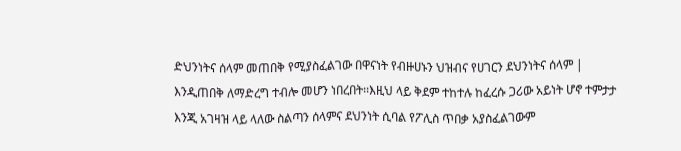ድህንነትና ሰላም መጠበቅ የሚያስፈልገው በዋናነት የብዙሀኑን ህዝብና የሀገርን ደህንነትና ሰላም |
እንዲጠበቅ ለማድረግ ተብሎ መሆን ነበረበት፡፡እዚህ ላይ ቅደም ተከተሉ ከፈረሱ ጋሪው አይነት ሆኖ ተምታታ እንጂ አገዛዝ ላይ ላለው ስልጣን ሰላምና ደህንነት ሲባል የፖሊስ ጥበቃ አያስፈልገውም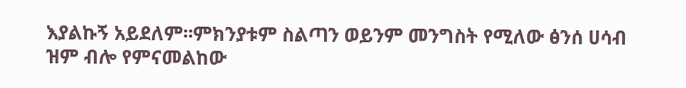እያልኩኝ አይደለም፡፡ምክንያቱም ስልጣን ወይንም መንግስት የሚለው ፅንሰ ሀሳብ ዝም ብሎ የምናመልከው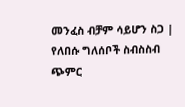መንፈስ ብቻም ሳይሆን ስጋ |
የለበሱ ግለሰቦች ስብስስብ ጭምር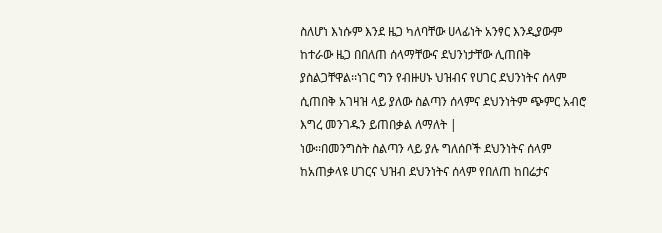ስለሆነ እነሱም እንደ ዜጋ ካለባቸው ሀላፊነት አንፃር እንዲያውም ከተራው ዜጋ በበለጠ ሰላማቸውና ደህንነታቸው ሊጠበቅ ያስልጋቸዋል፡፡ነገር ግን የብዙሀኑ ህዝብና የሀገር ደህንነትና ሰላም ሲጠበቅ አገዛዝ ላይ ያለው ስልጣን ሰላምና ደህንነትም ጭምር አብሮ እግረ መንገዱን ይጠበቃል ለማለት |
ነው፡፡በመንግስት ስልጣን ላይ ያሉ ግለሰቦች ደህንነትና ሰላም ከአጠቃላዩ ሀገርና ህዝብ ደህንነትና ሰላም የበለጠ ከበሬታና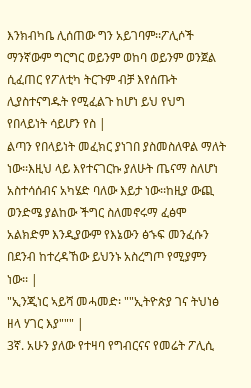እንክብካቤ ሊሰጠው ግን አይገባም፡፡ፖሊሶች ማንኛውም ግርግር ወይንም ወከባ ወይንም ወንጀል ሲፈጠር የፖለቲካ ትርጉም ብቻ እየሰጡት ሊያስተናግዱት የሚፈልጉ ከሆነ ይህ የህግ የበላይነት ሳይሆን የስ |
ልጣን የበላይነት መፈክር ያነገበ ያስመስለዋል ማለት ነው፡፡እዚህ ላይ እየተናገርኩ ያለሁት ጤናማ ስለሆነ አስተሳሰብና አካሄድ ባለው እይታ ነው፡፡ከዚያ ውጪ ወንድሜ ያልከው ችግር ስለመኖሩማ ፈፅሞ አልክድም እንዲያውም የእኔውን ፅኁፍ መንፈሱን በደንብ ከተረዳኸው ይህንኑ አስረግጦ የሚያምን ነው፡፡ |
"ኢንጂነር ኣይሻ መሓመድ፡ ""ኢትዮጵያ ገና ትህነፅ ዘላ ሃገር እያ""" |
3ኛ. አሁን ያለው የተዛባ የግብርናና የመሬት ፖሊሲ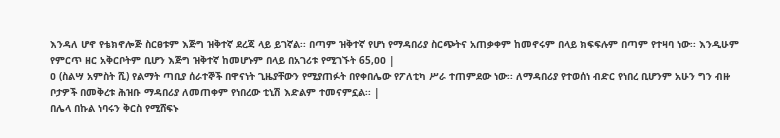እንዳለ ሆኖ የቴክኖሎጅ ስርፀቱም እጅግ ዝቅተኛ ደረጃ ላይ ይገኛል፡፡ በጣም ዝቅተኛ የሆነ የማዳበሪያ ስርጭትና አጠቃቀም ከመኖሩም በላይ ክፍፍሉም በጣም የተዛባ ነው፡፡ እንዲሁም የምርጥ ዘር አቅርቦትም ቢሆን እጅግ ዝቅተኛ ከመሆኑም በላይ በአገሪቱ የሚገኙት 65,ዐዐ |
ዐ (ስልሣ አምስት ሺ) የልማት ጣቢያ ሰራተኞች በዋናነት ጊዜያቸውን የሚያጠፉት በየቀበሌው የፖለቲካ ሥራ ተጠምደው ነው፡፡ ለማዳበሪያ የተወሰነ ብድር የነበረ ቢሆንም አሁን ግን ብዙ ቦታዎች በመቅረቱ ሕዝቡ ማዳበሪያ ለመጠቀም የነበረው ቲኒሽ እድልም ተመናምኗል፡፡ |
በሌላ በኩል ነባሩን ቅርስ የሚሸፍኑ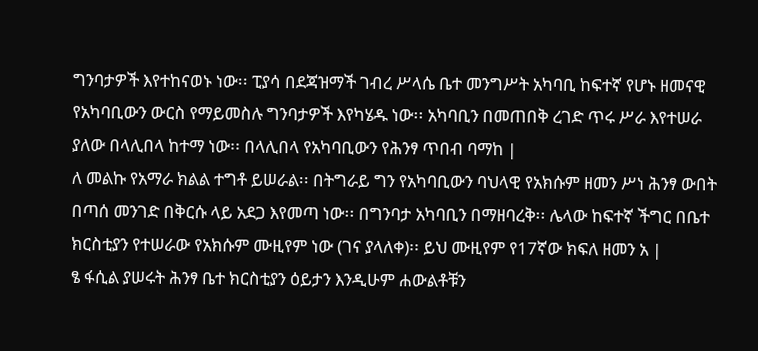ግንባታዎች እየተከናወኑ ነው፡፡ ፒያሳ በደጃዝማች ገብረ ሥላሴ ቤተ መንግሥት አካባቢ ከፍተኛ የሆኑ ዘመናዊ የአካባቢውን ውርስ የማይመስሉ ግንባታዎች እየካሄዱ ነው፡፡ አካባቢን በመጠበቅ ረገድ ጥሩ ሥራ እየተሠራ ያለው በላሊበላ ከተማ ነው፡፡ በላሊበላ የአካባቢውን የሕንፃ ጥበብ ባማከ |
ለ መልኩ የአማራ ክልል ተግቶ ይሠራል፡፡ በትግራይ ግን የአካባቢውን ባህላዊ የአክሱም ዘመን ሥነ ሕንፃ ውበት በጣሰ መንገድ በቅርሱ ላይ አደጋ እየመጣ ነው፡፡ በግንባታ አካባቢን በማዘባረቅ፡፡ ሌላው ከፍተኛ ችግር በቤተ ክርስቲያን የተሠራው የአክሱም ሙዚየም ነው (ገና ያላለቀ)፡፡ ይህ ሙዚየም የ17ኛው ክፍለ ዘመን አ |
ፄ ፋሲል ያሠሩት ሕንፃ ቤተ ክርስቲያን ዕይታን እንዲሁም ሐውልቶቹን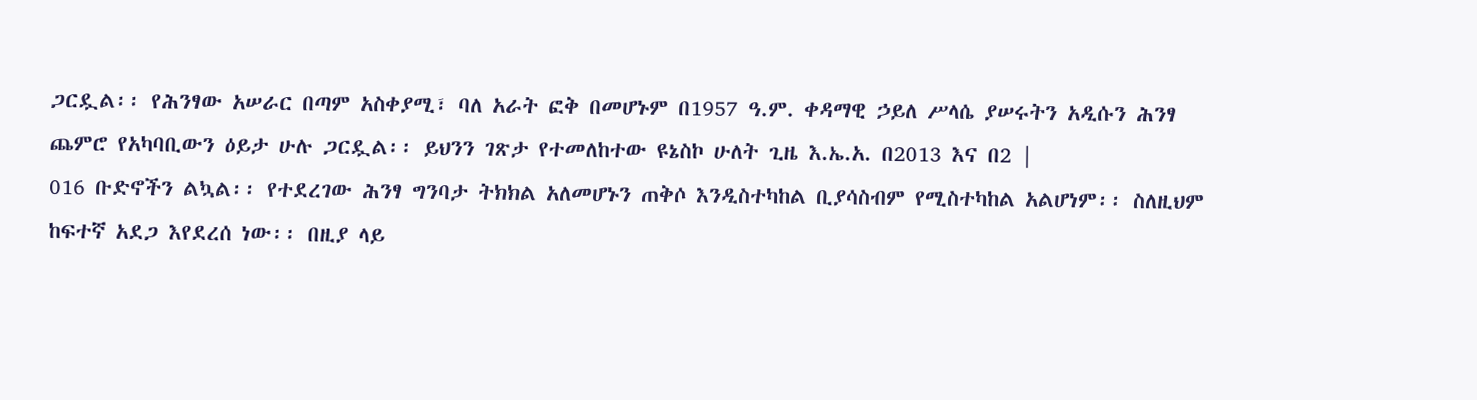ጋርዷል፡፡ የሕንፃው አሠራር በጣም አስቀያሚ፣ ባለ አራት ፎቅ በመሆኑም በ1957 ዓ.ም. ቀዳማዊ ኃይለ ሥላሴ ያሠሩትን አዲሱን ሕንፃ ጨምሮ የአካባቢውን ዕይታ ሁሉ ጋርዷል፡፡ ይህንን ገጽታ የተመለከተው ዩኔስኮ ሁለት ጊዜ እ.ኤ.አ. በ2013 እና በ2 |
016 ቡድኖችን ልኳል፡፡ የተደረገው ሕንፃ ግንባታ ትክክል አለመሆኑን ጠቅሶ እንዲስተካከል ቢያሳስብም የሚስተካከል አልሆነም፡፡ ስለዚህም ከፍተኛ አደጋ እየደረሰ ነው፡፡ በዚያ ላይ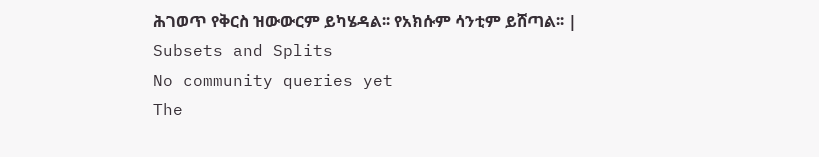ሕገወጥ የቅርስ ዝውውርም ይካሄዳል፡፡ የአክሱም ሳንቲም ይሸጣል፡፡ |
Subsets and Splits
No community queries yet
The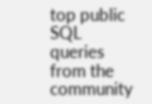top public SQL queries from the community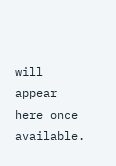will appear here once available.